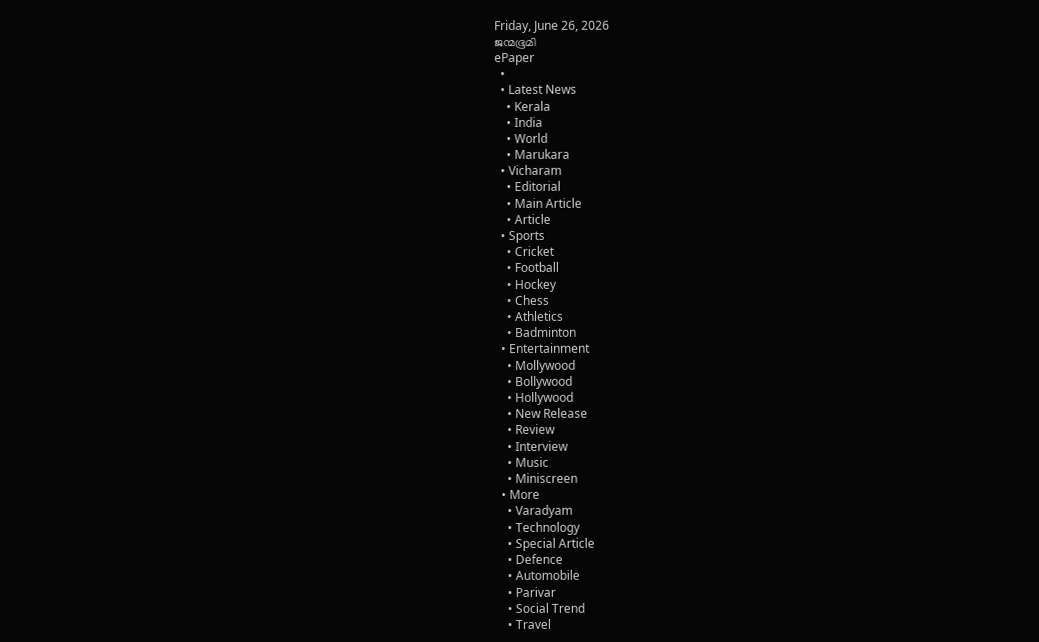Friday, June 26, 2026
ജന്മഭൂമി
ePaper
  •
  • Latest News
    • Kerala
    • India
    • World
    • Marukara
  • Vicharam
    • Editorial
    • Main Article
    • Article
  • Sports
    • Cricket
    • Football
    • Hockey
    • Chess
    • Athletics
    • Badminton
  • Entertainment
    • Mollywood
    • Bollywood
    • Hollywood
    • New Release
    • Review
    • Interview
    • Music
    • Miniscreen
  • More
    • Varadyam
    • Technology
    • Special Article
    • Defence
    • Automobile
    • Parivar
    • Social Trend
    • Travel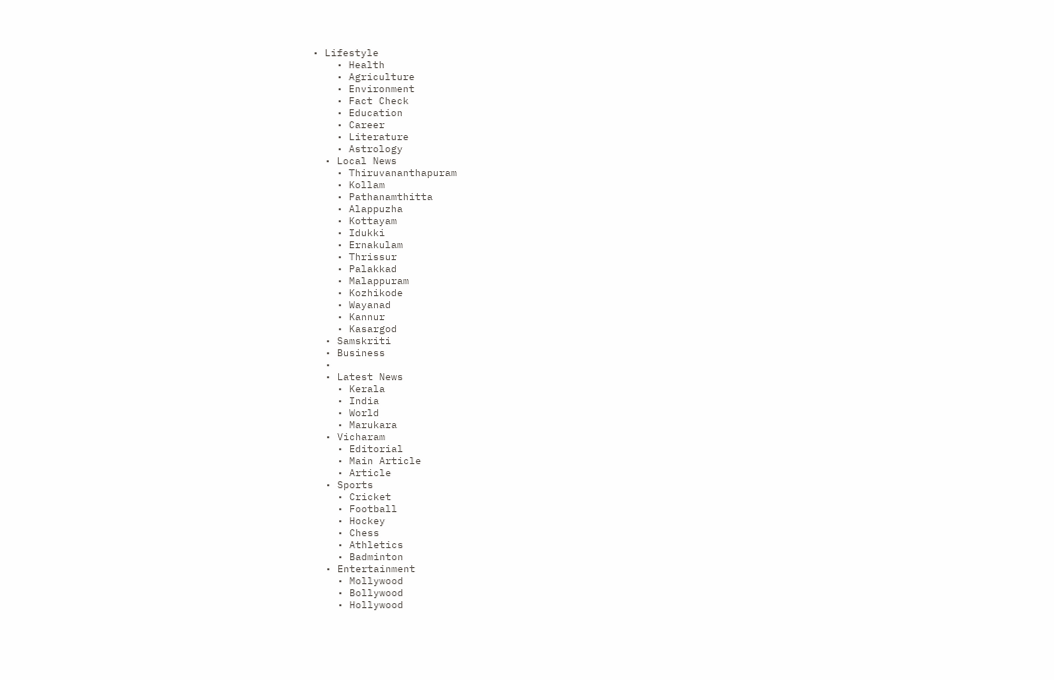• Lifestyle
    • Health
    • Agriculture
    • Environment
    • Fact Check
    • Education
    • Career
    • Literature
    • Astrology
  • Local News
    • Thiruvananthapuram
    • Kollam
    • Pathanamthitta
    • Alappuzha
    • Kottayam
    • Idukki
    • Ernakulam
    • Thrissur
    • Palakkad
    • Malappuram
    • Kozhikode
    • Wayanad
    • Kannur
    • Kasargod
  • Samskriti
  • Business
  •
  • Latest News
    • Kerala
    • India
    • World
    • Marukara
  • Vicharam
    • Editorial
    • Main Article
    • Article
  • Sports
    • Cricket
    • Football
    • Hockey
    • Chess
    • Athletics
    • Badminton
  • Entertainment
    • Mollywood
    • Bollywood
    • Hollywood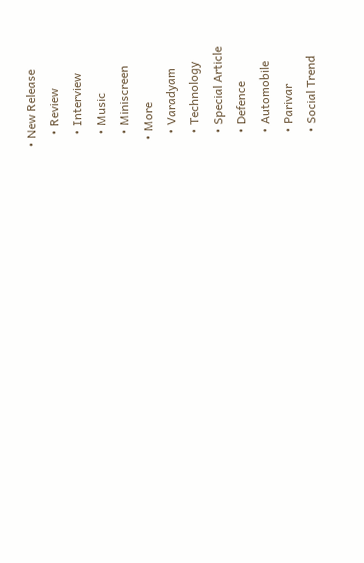• New Release
    • Review
    • Interview
    • Music
    • Miniscreen
  • More
    • Varadyam
    • Technology
    • Special Article
    • Defence
    • Automobile
    • Parivar
    • Social Trend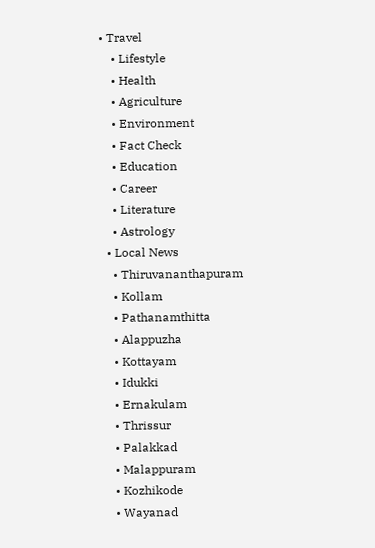• Travel
    • Lifestyle
    • Health
    • Agriculture
    • Environment
    • Fact Check
    • Education
    • Career
    • Literature
    • Astrology
  • Local News
    • Thiruvananthapuram
    • Kollam
    • Pathanamthitta
    • Alappuzha
    • Kottayam
    • Idukki
    • Ernakulam
    • Thrissur
    • Palakkad
    • Malappuram
    • Kozhikode
    • Wayanad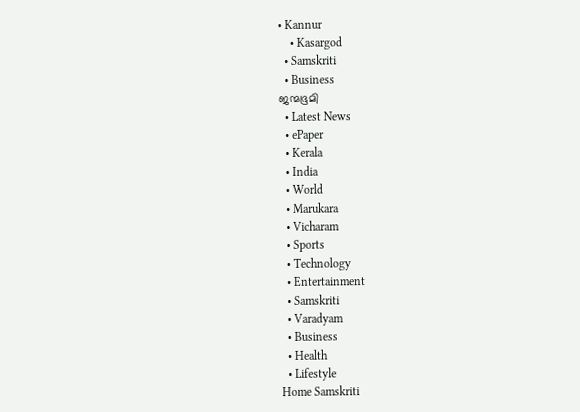• Kannur
    • Kasargod
  • Samskriti
  • Business
ജന്മഭൂമി
  • Latest News
  • ePaper
  • Kerala
  • India
  • World
  • Marukara
  • Vicharam
  • Sports
  • Technology
  • Entertainment
  • Samskriti
  • Varadyam
  • Business
  • Health
  • Lifestyle
Home Samskriti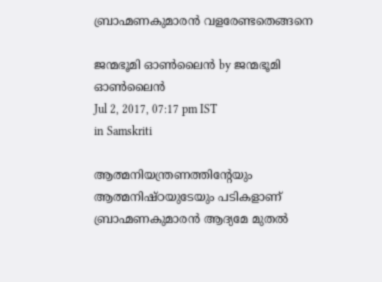ബ്രാഹ്മണകുമാരൻ വളരേണ്ടതെങ്ങനെ

ജന്മഭൂമി ഓണ്‍ലൈന്‍ by ജന്മഭൂമി ഓണ്‍ലൈന്‍
Jul 2, 2017, 07:17 pm IST
in Samskriti

ആത്മനിയന്ത്രണത്തിന്റേയും ആത്മനിഷ്ഠയുടേയും പടികളാണ് ബ്രാഹ്മണകുമാരന്‍ ആദ്യമേ മുതല്‍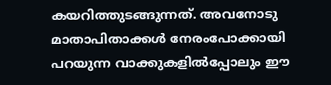കയറിത്തുടങ്ങുന്നത്. അവനോടു മാതാപിതാക്കള്‍ നേരംപോക്കായി പറയുന്ന വാക്കുകളില്‍പ്പോലും ഈ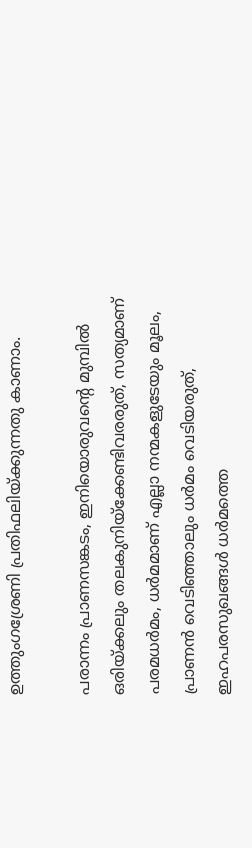ഉത്തുംഗശ്രേണി പ്രതിഫലിയ്‌ക്കുന്നതു കാണാം.

പരാന്നം പ്രാണസങ്കടം, ഇനിയൊരുവന്റെ മുമ്പില്‍ ഒരിയ്‌ക്കലും തലകുനിയ്‌ക്കേണ്ടിവരരുത്, സത്യമാണ് പരമധര്‍മം, ധര്‍മമാണ് എല്ലാ നന്മകളുടേയും മൂലം, പ്രാണന്‍ വെടിഞ്ഞാലും ധര്‍മം വെടിയരുത്, ഇഹപരസുഖങ്ങള്‍ ധര്‍മത്തെ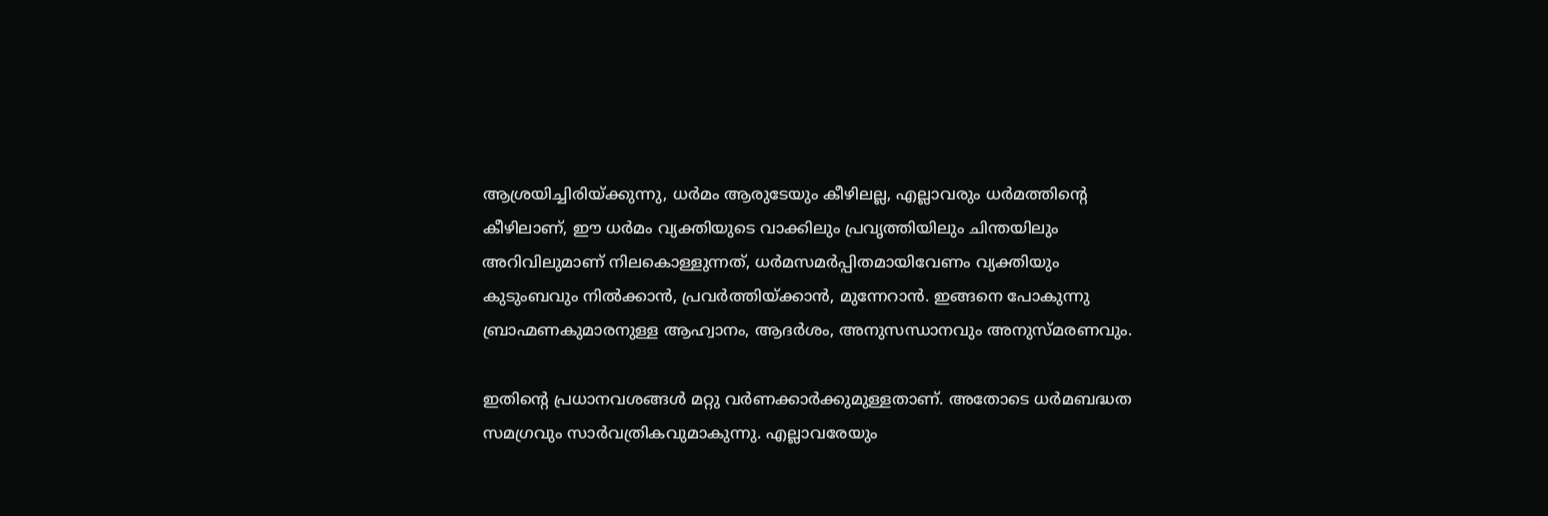ആശ്രയിച്ചിരിയ്‌ക്കുന്നു, ധര്‍മം ആരുടേയും കീഴിലല്ല, എല്ലാവരും ധര്‍മത്തിന്റെ കീഴിലാണ്, ഈ ധര്‍മം വ്യക്തിയുടെ വാക്കിലും പ്രവൃത്തിയിലും ചിന്തയിലും അറിവിലുമാണ് നിലകൊള്ളുന്നത്, ധര്‍മസമര്‍പ്പിതമായിവേണം വ്യക്തിയും കുടുംബവും നില്‍ക്കാന്‍, പ്രവര്‍ത്തിയ്‌ക്കാന്‍, മുന്നേറാന്‍. ഇങ്ങനെ പോകുന്നു ബ്രാഹ്മണകുമാരനുള്ള ആഹ്വാനം, ആദര്‍ശം, അനുസന്ധാനവും അനുസ്മരണവും.

ഇതിന്റെ പ്രധാനവശങ്ങള്‍ മറ്റു വര്‍ണക്കാര്‍ക്കുമുള്ളതാണ്. അതോടെ ധര്‍മബദ്ധത സമഗ്രവും സാര്‍വത്രികവുമാകുന്നു. എല്ലാവരേയും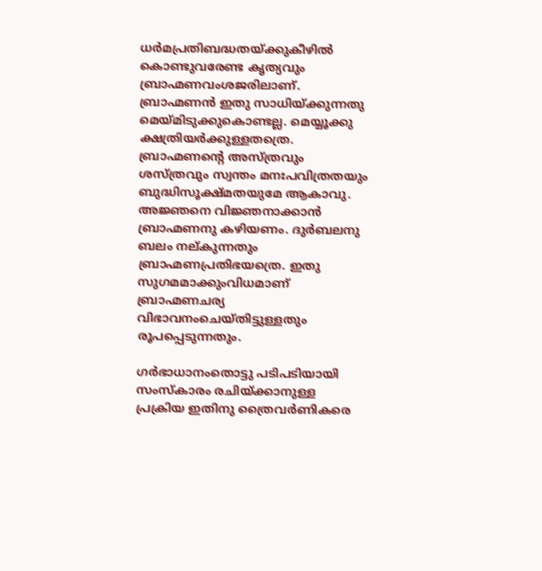ധര്‍മപ്രതിബദ്ധതയ്‌ക്കുകീഴില്‍ കൊണ്ടുവരേണ്ട കൃത്യവും ബ്രാഹ്മണവംശജരിലാണ്. ബ്രാഹ്മണന്‍ ഇതു സാധിയ്‌ക്കുന്നതു മെയ്‌മിടുക്കുകൊണ്ടല്ല. മെയ്യൂക്കു ക്ഷത്രിയര്‍ക്കുള്ളതത്രെ. ബ്രാഹ്മണന്റെ അസ്ത്രവും ശസ്ത്രവും സ്വന്തം മനഃപവിത്രതയും ബുദ്ധിസൂക്ഷ്മതയുമേ ആകാവു. അജ്ഞനെ വിജ്ഞനാക്കാന്‍ ബ്രാഹ്മണനു കഴിയണം. ദുര്‍ബലനു ബലം നല്കുന്നതും ബ്രാഹ്മണപ്രതിഭയത്രെ. ഇതു സുഗമമാക്കുംവിധമാണ് ബ്രാഹ്മണചര്യ വിഭാവനംചെയ്തിട്ടുള്ളതും രൂപപ്പെടുന്നതും.

ഗര്‍ഭാധാനംതൊട്ടു പടിപടിയായി സംസ്‌കാരം രചിയ്‌ക്കാനുള്ള പ്രക്രിയ ഇതിനു ത്രൈവര്‍ണികരെ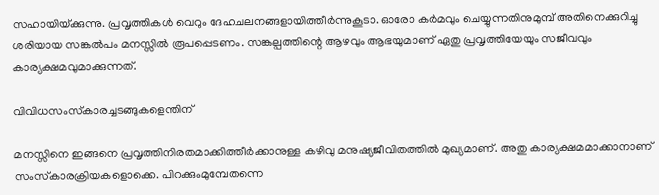സഹായിയ്‌ക്കുന്നു. പ്രവൃത്തികള്‍ വെറും ദേഹചലനങ്ങളായിത്തീര്‍ന്നുകൂടാ. ഓരോ കര്‍മവും ചെയ്യുന്നതിനുമുമ്പ് അതിനെക്കുറിച്ചു ശരിയായ സങ്കല്‍പം മനസ്സില്‍ രൂപപ്പെടണം. സങ്കല്പത്തിന്റെ ആഴവും ആഭയുമാണ് ഏതു പ്രവൃത്തിയേയും സജീവവും കാര്യക്ഷമവുമാക്കുന്നത്.

വിവിധസംസ്‌കാരച്ചടങ്ങുകളെന്തിന്

മനസ്സിനെ ഇങ്ങനെ പ്രവൃത്തിനിരതമാക്കിത്തീര്‍ക്കാനുള്ള കഴിവു മനുഷ്യജീവിതത്തില്‍ മുഖ്യമാണ്. അതു കാര്യക്ഷമമാക്കാനാണ് സംസ്‌കാരക്രിയകളൊക്കെ. പിറക്കുംമുമ്പേതന്നെ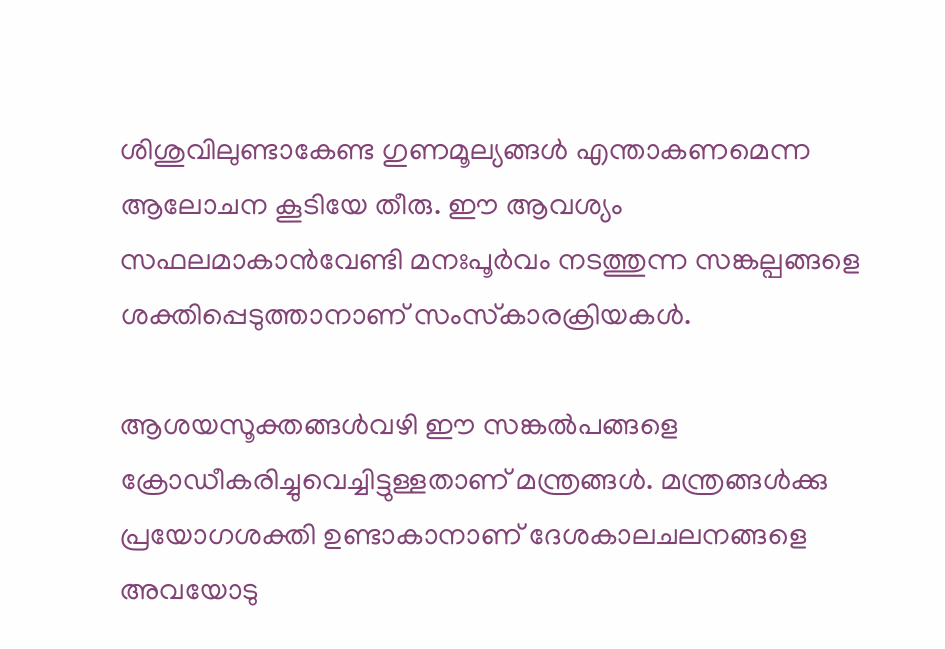ശിശുവിലുണ്ടാകേണ്ട ഗുണമൂല്യങ്ങള്‍ എന്താകണമെന്ന ആലോചന കൂടിയേ തീരു. ഈ ആവശ്യം സഫലമാകാന്‍വേണ്ടി മനഃപൂര്‍വം നടത്തുന്ന സങ്കല്പങ്ങളെ ശക്തിപ്പെടുത്താനാണ് സംസ്‌കാരക്രിയകള്‍.

ആശയസൂക്തങ്ങള്‍വഴി ഈ സങ്കല്‍പങ്ങളെ ക്രോഡീകരിച്ചുവെച്ചിട്ടുള്ളതാണ് മന്ത്രങ്ങള്‍. മന്ത്രങ്ങള്‍ക്കു പ്രയോഗശക്തി ഉണ്ടാകാനാണ് ദേശകാലചലനങ്ങളെ അവയോടു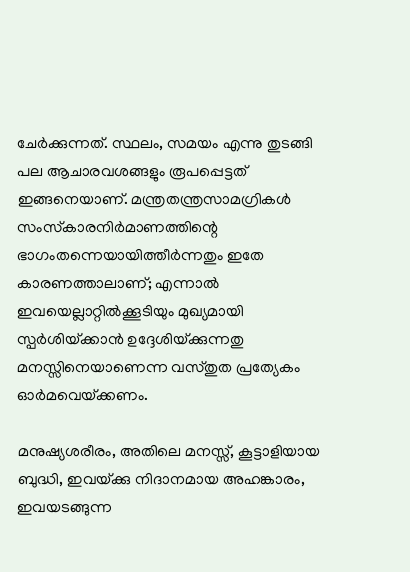ചേര്‍ക്കുന്നത്. സ്ഥലം, സമയം എന്നു തുടങ്ങി പല ആചാരവശങ്ങളും രൂപപ്പെട്ടത് ഇങ്ങനെയാണ്. മന്ത്രതന്ത്രസാമഗ്രികള്‍ സംസ്‌കാരനിര്‍മാണത്തിന്റെ ഭാഗംതന്നെയായിത്തീര്‍ന്നതും ഇതേ കാരണത്താലാണ്; എന്നാല്‍ ഇവയെല്ലാറ്റില്‍ക്കൂടിയും മുഖ്യമായി സ്പര്‍ശിയ്‌ക്കാന്‍ ഉദ്ദേശിയ്‌ക്കുന്നതു മനസ്സിനെയാണെന്ന വസ്തുത പ്രത്യേകം ഓര്‍മവെയ്‌ക്കണം.

മനുഷ്യശരീരം, അതിലെ മനസ്സ്, കൂട്ടാളിയായ ബുദ്ധി, ഇവയ്‌ക്കു നിദാനമായ അഹങ്കാരം, ഇവയടങ്ങുന്ന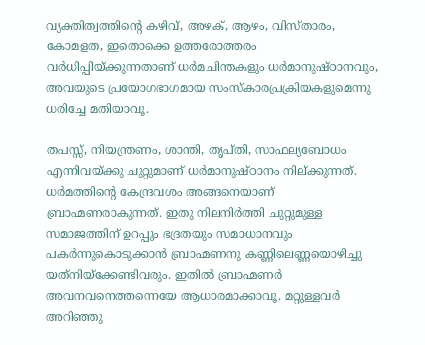വ്യക്തിത്വത്തിന്റെ കഴിവ്, അഴക്, ആഴം, വിസ്താരം, കോമളത, ഇതൊക്കെ ഉത്തരോത്തരം വര്‍ധിപ്പിയ്‌ക്കുന്നതാണ് ധര്‍മചിന്തകളും ധര്‍മാനുഷ്ഠാനവും, അവയുടെ പ്രയോഗഭാഗമായ സംസ്‌കാരപ്രക്രിയകളുമെന്നു ധരിച്ചേ മതിയാവൂ.

തപസ്സ്, നിയന്ത്രണം, ശാന്തി, തൃപ്തി, സാഫല്യബോധം എന്നിവയ്‌ക്കു ചുറ്റുമാണ് ധര്‍മാനുഷ്ഠാനം നില്ക്കുന്നത്. ധര്‍മത്തിന്റെ കേന്ദ്രവശം അങ്ങനെയാണ് ബ്രാഹ്മണരാകുന്നത്. ഇതു നിലനിര്‍ത്തി ചുറ്റുമുള്ള സമാജത്തിന് ഉറപ്പും ഭദ്രതയും സമാധാനവും പകര്‍ന്നുകൊടുക്കാന്‍ ബ്രാഹ്മണനു കണ്ണിലെണ്ണയൊഴിച്ചു യത്‌നിയ്‌ക്കേണ്ടിവരും. ഇതില്‍ ബ്രാഹ്മണര്‍ അവനവനെത്തന്നെയേ ആധാരമാക്കാവൂ. മറ്റുള്ളവര്‍ അറിഞ്ഞു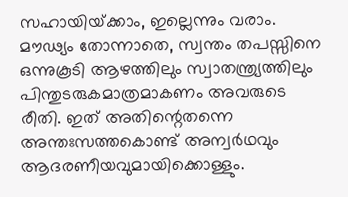സഹായിയ്‌ക്കാം, ഇല്ലെന്നും വരാം. മൗഢ്യം തോന്നാതെ, സ്വന്തം തപസ്സിനെ ഒന്നുകൂടി ആഴത്തിലും സ്വാതന്ത്ര്യത്തിലും പിന്തുടരുകമാത്രമാകണം അവരുടെ രീതി. ഇത് അതിന്റെതന്നെ അന്തഃസത്തകൊണ്ട് അന്വര്‍ഥവും ആദരണീയവുമായിക്കൊള്ളും.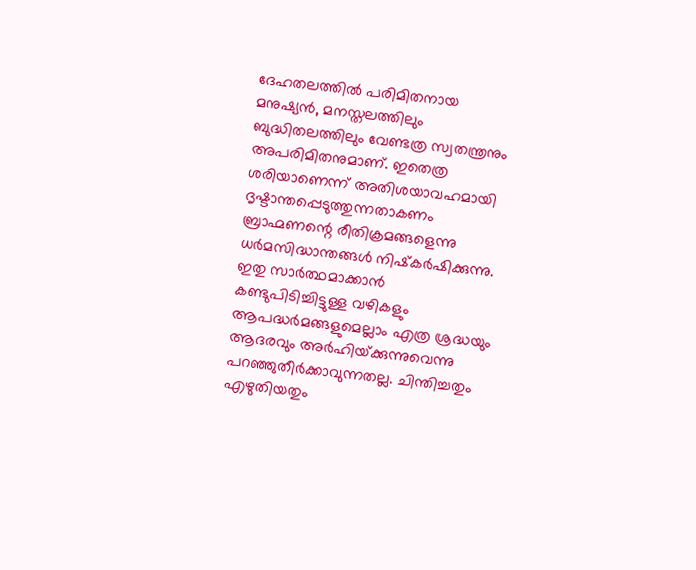ദേഹതലത്തില്‍ പരിമിതനായ മനുഷ്യന്‍, മനസ്തലത്തിലും ബുദ്ധിതലത്തിലും വേണ്ടത്ര സ്വതന്ത്രനും അപരിമിതനുമാണ്. ഇതെത്ര ശരിയാണെന്ന് അതിശയാവഹമായി ദൃഷ്ടാന്തപ്പെടുത്തുന്നതാകണം ബ്രാഹ്മണന്റെ രീതിക്രമങ്ങളെന്നു ധര്‍മസിദ്ധാന്തങ്ങള്‍ നിഷ്‌കര്‍ഷിക്കുന്നു. ഇതു സാര്‍ത്ഥമാക്കാന്‍ കണ്ടുപിടിച്ചിട്ടുള്ള വഴികളും ആപദ്ധര്‍മങ്ങളുമെല്ലാം എത്ര ശ്രദ്ധയും ആദരവും അര്‍ഹിയ്‌ക്കുന്നുവെന്നു പറഞ്ഞുതീര്‍ക്കാവുന്നതല്ല. ചിന്തിച്ചതും എഴുതിയതും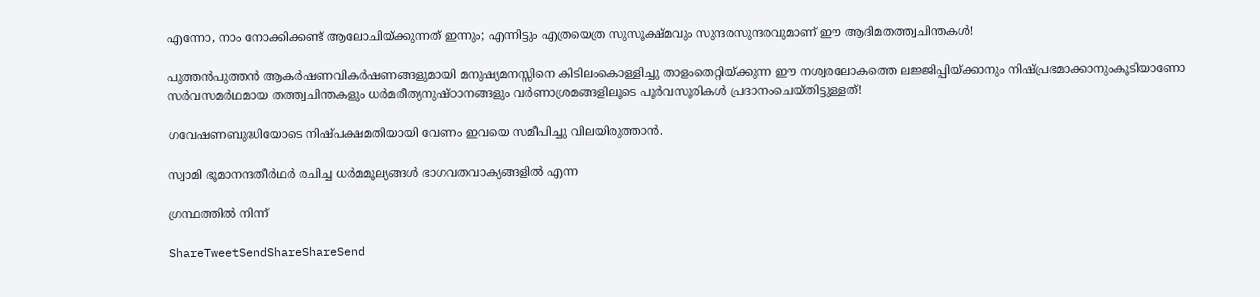എന്നോ, നാം നോക്കിക്കണ്ട് ആലോചിയ്‌ക്കുന്നത് ഇന്നും; എന്നിട്ടും എത്രയെത്ര സുസൂക്ഷ്മവും സുന്ദരസുന്ദരവുമാണ് ഈ ആദിമതത്ത്വചിന്തകള്‍!

പുത്തന്‍പുത്തന്‍ ആകര്‍ഷണവികര്‍ഷണങ്ങളുമായി മനുഷ്യമനസ്സിനെ കിടിലംകൊള്ളിച്ചു താളംതെറ്റിയ്‌ക്കുന്ന ഈ നശ്വരലോകത്തെ ലജ്ജിപ്പിയ്‌ക്കാനും നിഷ്പ്രഭമാക്കാനുംകൂടിയാണോ സര്‍വസമര്‍ഥമായ തത്ത്വചിന്തകളും ധര്‍മരീത്യനുഷ്ഠാനങ്ങളും വര്‍ണാശ്രമങ്ങളിലൂടെ പൂര്‍വസൂരികള്‍ പ്രദാനംചെയ്തിട്ടുള്ളത്!

ഗവേഷണബുദ്ധിയോടെ നിഷ്പക്ഷമതിയായി വേണം ഇവയെ സമീപിച്ചു വിലയിരുത്താന്‍.

സ്വാമി ഭൂമാനന്ദതീര്‍ഥര്‍ രചിച്ച ധര്‍മമൂല്യങ്ങള്‍ ഭാഗവതവാക്യങ്ങളില്‍ എന്ന

ഗ്രന്ഥത്തില്‍ നിന്ന്

ShareTweetSendShareShareSend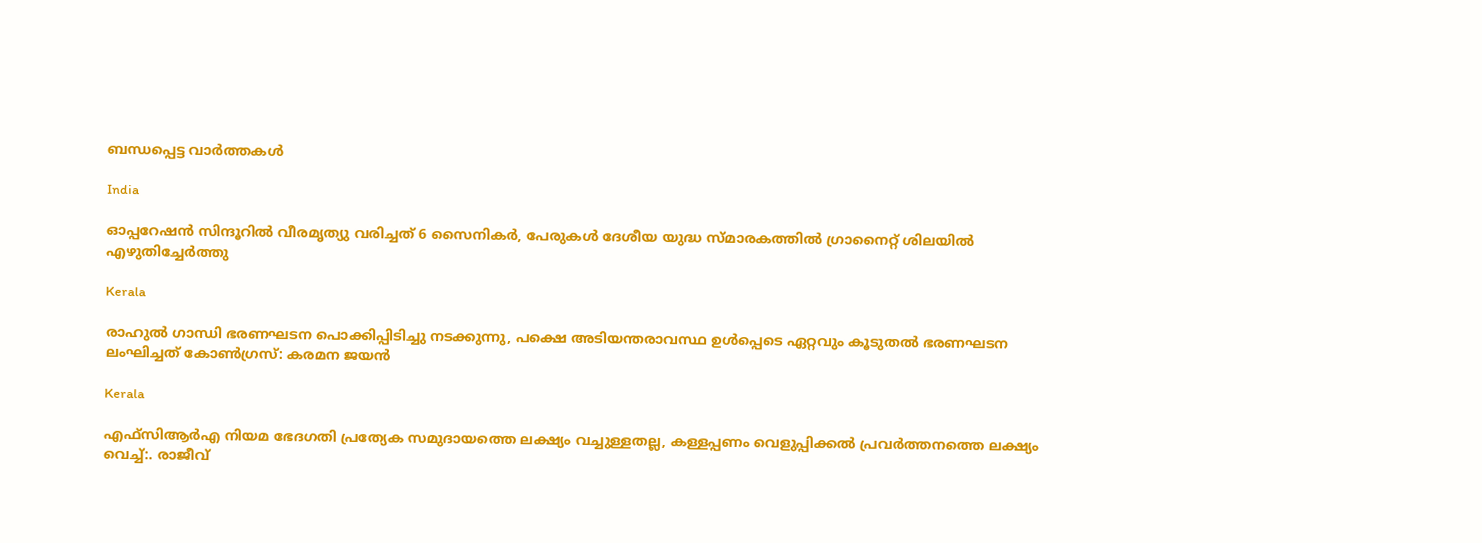ബന്ധപ്പെട്ട വാര്‍ത്തകള്‍

India

ഓപ്പറേഷന്‍ സിന്ദൂറില്‍ വീരമൃത്യു വരിച്ചത് 6 സൈനികര്‍, പേരുകള്‍ ദേശീയ യുദ്ധ സ്മാരകത്തില്‍ ഗ്രാനൈറ്റ് ശിലയില്‍ എഴുതിച്ചേര്‍ത്തു

Kerala

രാഹുല്‍ ഗാന്ധി ഭരണഘടന പൊക്കിപ്പിടിച്ചു നടക്കുന്നു, പക്ഷെ അടിയന്തരാവസ്ഥ ഉള്‍പ്പെടെ ഏറ്റവും കൂടുതല്‍ ഭരണഘടന ലംഘിച്ചത് കോണ്‍ഗ്രസ്: കരമന ജയന്‍

Kerala

എഫ്‌സി‌ആർ‌എ നിയമ ഭേദഗതി പ്രത്യേക സമുദായത്തെ ലക്ഷ്യം വച്ചുള്ളതല്ല, കള്ളപ്പണം വെളുപ്പിക്കല്‍ പ്രവര്‍ത്തനത്തെ ലക്ഷ്യം വെച്ച്:. രാജീവ്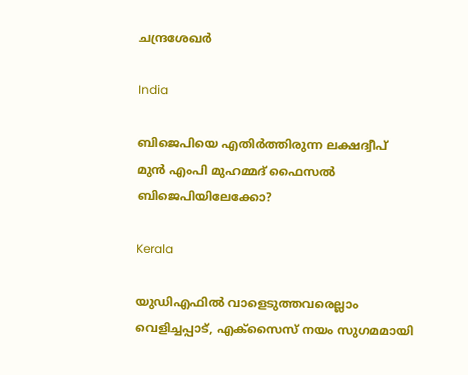ചന്ദ്രശേഖര്‍

India

ബിജെപിയെ എതിര്‍ത്തിരുന്ന ലക്ഷദ്വീപ് മുൻ എംപി മുഹമ്മദ് ഫൈസൽ ബിജെപിയിലേക്കോ?

Kerala

യുഡിഎഫില്‍ വാളെടുത്തവരെല്ലാം വെളിച്ചപ്പാട്, എക്‌സൈസ് നയം സുഗമമായി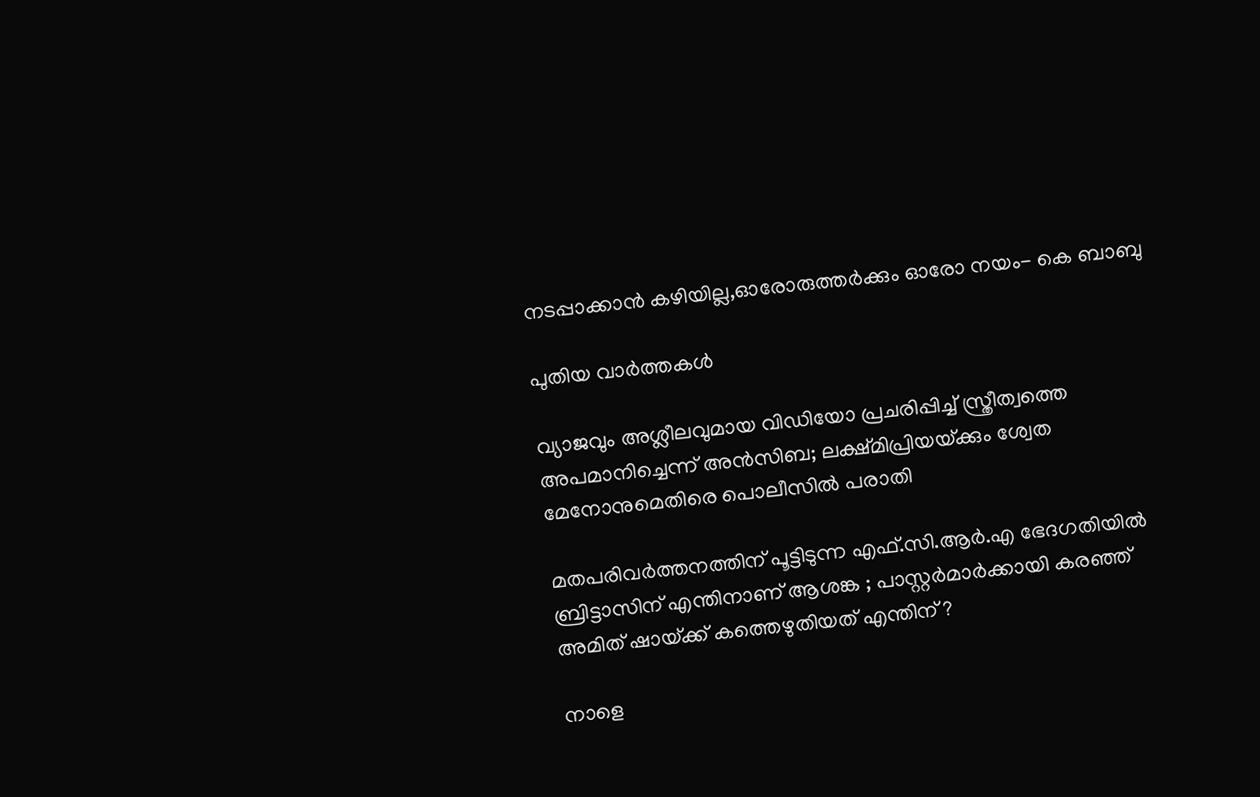നടപ്പാക്കാന്‍ കഴിയില്ല,ഓരോരുത്തര്‍ക്കും ഓരോ നയം- കെ ബാബു

പുതിയ വാര്‍ത്തകള്‍

വ്യാജവും അശ്ലീലവുമായ വിഡിയോ പ്രചരിപ്പിച്ച് സ്ത്രീത്വത്തെ അപമാനിച്ചെന്ന് അന്‍സിബ; ലക്ഷ്മിപ്രിയയ്‌ക്കും ശ്വേത മേനോനുമെതിരെ പൊലീസില്‍ പരാതി

മതപരിവർത്തനത്തിന് പൂട്ടിടുന്ന എഫ്.സി.ആർ.എ ഭേദഗതിയിൽ ബ്രിട്ടാസിന് എന്തിനാണ് ആശങ്ക ; പാസ്റ്റർമാർക്കായി കരഞ്ഞ് അമിത് ഷായ്‌ക്ക് കത്തെഴുതിയത് എന്തിന് ?

നാളെ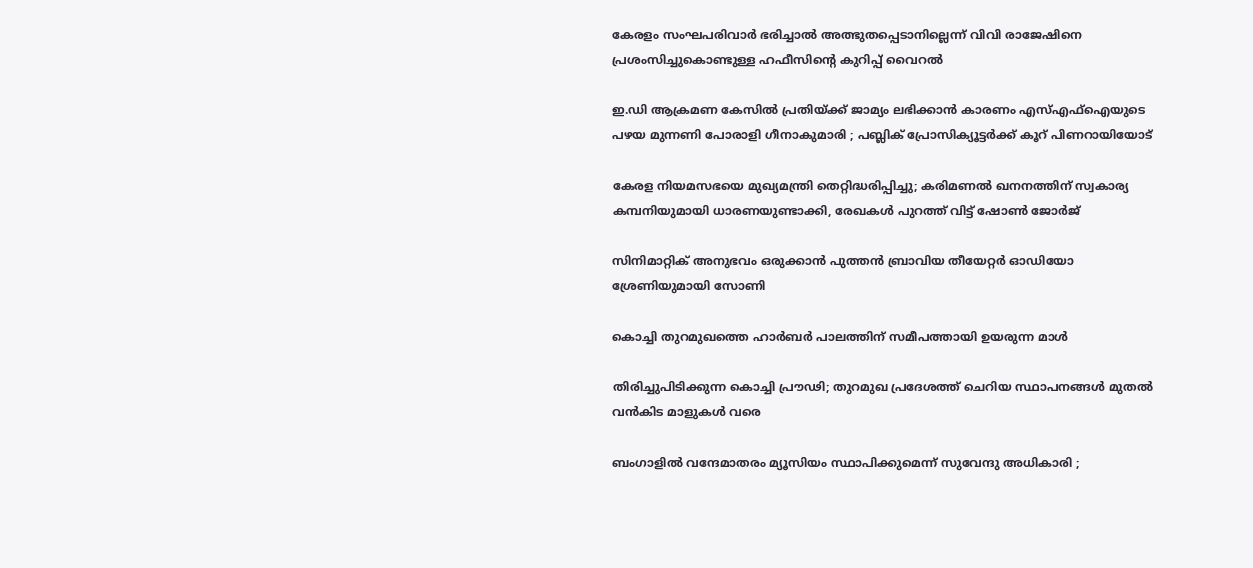കേരളം സംഘപരിവാർ ഭരിച്ചാൽ അത്ഭുതപ്പെടാനില്ലെന്ന് വിവി രാജേഷിനെ പ്രശംസിച്ചുകൊണ്ടുള്ള ഹഫീസിന്റെ കുറിപ്പ് വൈറല്‍

ഇ.ഡി ആക്രമണ കേസിൽ പ്രതിയ്‌ക്ക് ജാമ്യം ലഭിക്കാൻ കാരണം എസ്എഫ്ഐയുടെ പഴയ മുന്നണി പോരാളി ഗീനാകുമാരി ; പബ്ലിക് പ്രോസിക്യൂട്ടർക്ക് കൂറ് പിണറായിയോട്

കേരള നിയമസഭയെ മുഖ്യമന്ത്രി തെറ്റിദ്ധരിപ്പിച്ചു; കരിമണൽ ഖനനത്തിന് സ്വകാര്യ കമ്പനിയുമായി ധാരണയുണ്ടാക്കി, രേഖകൾ പുറത്ത് വിട്ട് ഷോൺ ജോർജ്

സിനിമാറ്റിക് അനുഭവം ഒരുക്കാൻ പുത്തൻ ബ്രാവിയ തീയേറ്റർ ഓഡിയോ ശ്രേണിയുമായി സോണി

കൊച്ചി തുറമുഖത്തെ ഹാര്‍ബര്‍ പാലത്തിന് സമീപത്തായി ഉയരുന്ന മാള്‍

തിരിച്ചുപിടിക്കുന്ന കൊച്ചി പ്രൗഢി; തുറമുഖ പ്രദേശത്ത് ചെറിയ സ്ഥാപനങ്ങള്‍ മുതല്‍ വന്‍കിട മാളുകള്‍ വരെ

ബംഗാളിൽ വന്ദേമാതരം മ്യൂസിയം സ്ഥാപിക്കുമെന്ന് സുവേന്ദു അധികാരി ;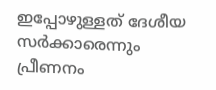ഇപ്പോഴുള്ളത് ദേശീയ സർക്കാരെന്നും പ്രീണനം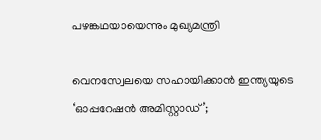പഴങ്കഥയായെന്നും മുഖ്യമന്ത്രി

വെനസ്വേലയെ സഹായിക്കാൻ ഇന്ത്യയുടെ ‘ഓപ്പറേഷൻ അമിസ്റ്റാഡ്’;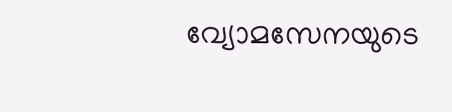വ്യോമസേനയുടെ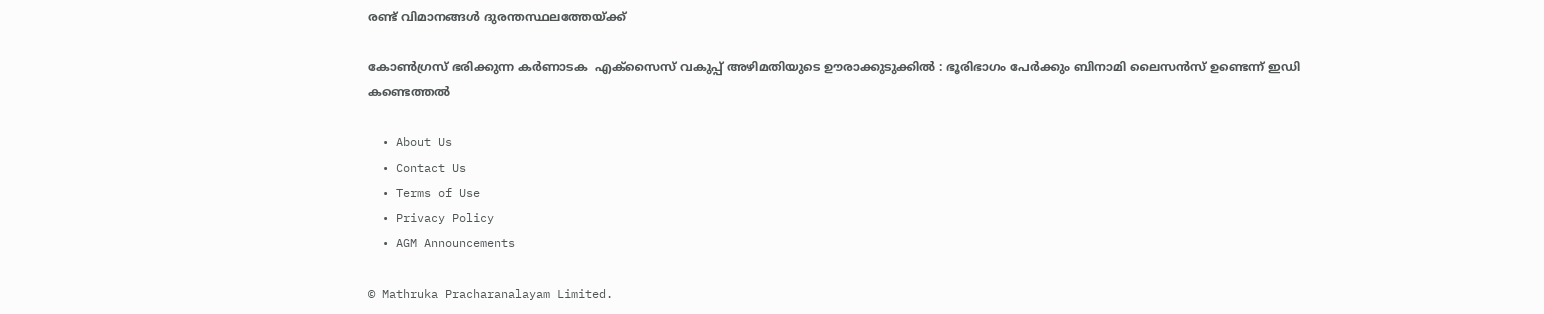രണ്ട് വിമാനങ്ങൾ ദുരന്തസ്ഥലത്തേയ്‌ക്ക്

കോൺഗ്രസ് ഭരിക്കുന്ന കർണാടക  എക്സൈസ് വകുപ്പ് അഴിമതിയുടെ ഊരാക്കുടുക്കിൽ : ഭൂരിഭാഗം പേര്‍ക്കും ബിനാമി ലൈസന്‍സ് ഉണ്ടെന്ന് ഇഡി കണ്ടെത്തൽ

  • About Us
  • Contact Us
  • Terms of Use
  • Privacy Policy
  • AGM Announcements

© Mathruka Pracharanalayam Limited.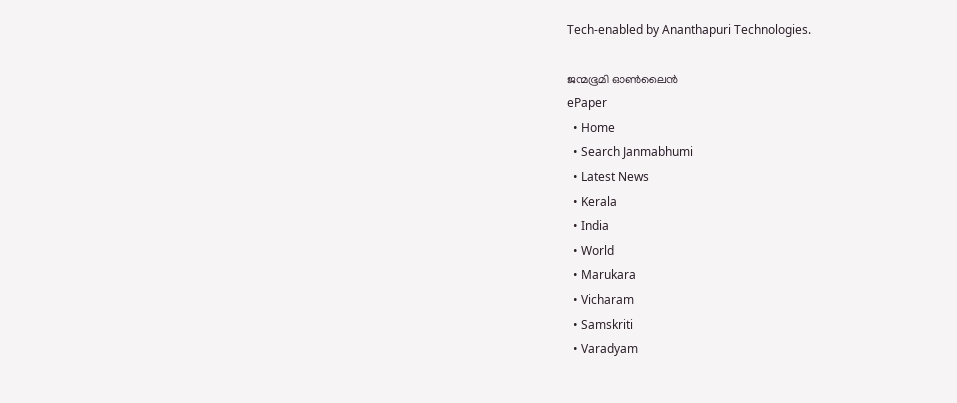Tech-enabled by Ananthapuri Technologies.

ജന്മഭൂമി ഓണ്‍ലൈന്‍
ePaper
  • Home
  • Search Janmabhumi
  • Latest News
  • Kerala
  • India
  • World
  • Marukara
  • Vicharam
  • Samskriti
  • Varadyam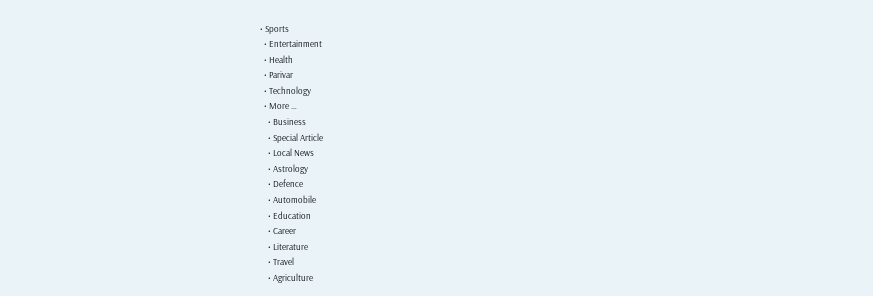• Sports
  • Entertainment
  • Health
  • Parivar
  • Technology
  • More …
    • Business
    • Special Article
    • Local News
    • Astrology
    • Defence
    • Automobile
    • Education
    • Career
    • Literature
    • Travel
    • Agriculture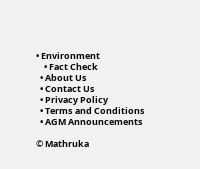• Environment
    • Fact Check
  • About Us
  • Contact Us
  • Privacy Policy
  • Terms and Conditions
  • AGM Announcements

© Mathruka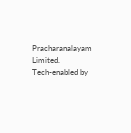Pracharanalayam Limited.
Tech-enabled by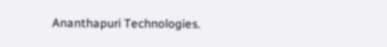Ananthapuri Technologies.